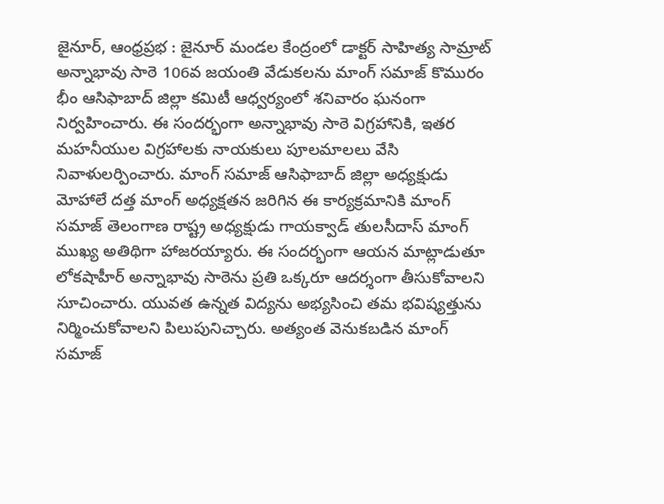జైనూర్, ఆంధ్రప్రభ : జైనూర్ మండల కేంద్రంలో డాక్టర్ సాహిత్య సామ్రాట్ అన్నాభావు సాఠె 106వ జయంతి వేడుకలను మాంగ్ సమాజ్ కొమురం భీం ఆసిఫాబాద్ జిల్లా కమిటీ ఆధ్వర్యంలో శనివారం ఘనంగా నిర్వహించారు. ఈ సందర్భంగా అన్నాభావు సాఠె విగ్రహానికి, ఇతర మహనీయుల విగ్రహాలకు నాయకులు పూలమాలలు వేసి నివాళులర్పించారు. మాంగ్ సమాజ్ ఆసిఫాబాద్ జిల్లా అధ్యక్షుడు మోహాలే దత్త మాంగ్ అధ్యక్షతన జరిగిన ఈ కార్యక్రమానికి మాంగ్ సమాజ్ తెలంగాణ రాష్ట్ర అధ్యక్షుడు గాయక్వాడ్ తులసీదాస్ మాంగ్ ముఖ్య అతిథిగా హాజరయ్యారు. ఈ సందర్భంగా ఆయన మాట్లాడుతూ లోకషాహీర్ అన్నాభావు సాఠెను ప్రతి ఒక్కరూ ఆదర్శంగా తీసుకోవాలని సూచించారు. యువత ఉన్నత విద్యను అభ్యసించి తమ భవిష్యత్తును నిర్మించుకోవాలని పిలుపునిచ్చారు. అత్యంత వెనుకబడిన మాంగ్ సమాజ్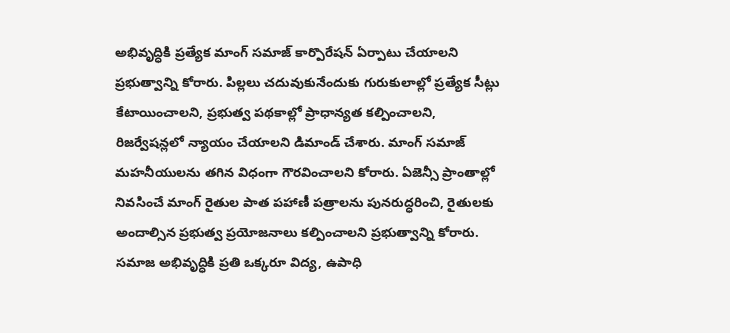అభివృద్ధికి ప్రత్యేక మాంగ్ సమాజ్ కార్పొరేషన్ ఏర్పాటు చేయాలని ప్రభుత్వాన్ని కోరారు. పిల్లలు చదువుకునేందుకు గురుకులాల్లో ప్రత్యేక సీట్లు కేటాయించాలని, ప్రభుత్వ పథకాల్లో ప్రాధాన్యత కల్పించాలని, రిజర్వేషన్లలో న్యాయం చేయాలని డిమాండ్ చేశారు. మాంగ్ సమాజ్ మహనీయులను తగిన విధంగా గౌరవించాలని కోరారు. ఏజెన్సీ ప్రాంతాల్లో నివసించే మాంగ్ రైతుల పాత పహాణీ పత్రాలను పునరుద్ధరించి, రైతులకు అందాల్సిన ప్రభుత్వ ప్రయోజనాలు కల్పించాలని ప్రభుత్వాన్ని కోరారు. సమాజ అభివృద్ధికి ప్రతి ఒక్కరూ విద్య, ఉపాధి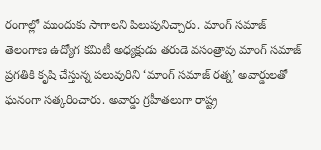రంగాల్లో ముందుకు సాగాలని పిలుపునిచ్చారు. మాంగ్ సమాజ్ తెలంగాణ ఉద్యోగ కమిటీ అధ్యక్షుడు తరుడె వసంత్రావు మాంగ్ సమాజ్ ప్రగతికి కృషి చేస్తున్న పలువురిని ‘మాంగ్ సమాజ్ రత్న’ అవార్డులతో ఘనంగా సత్కరించారు. అవార్డు గ్రహీతలుగా రాష్ట్ర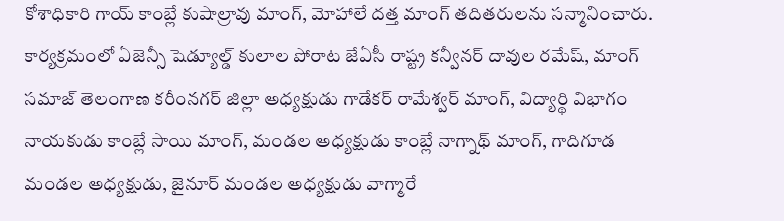కోశాధికారి గాయ్ కాంబ్లే కుషాల్రావు మాంగ్, మోహాలే దత్త మాంగ్ తదితరులను సన్మానించారు. కార్యక్రమంలో ఏజెన్సీ షెడ్యూల్డ్ కులాల పోరాట జేఏసీ రాష్ట్ర కన్వీనర్ దావుల రమేష్, మాంగ్ సమాజ్ తెలంగాణ కరీంనగర్ జిల్లా అధ్యక్షుడు గాడేకర్ రామేశ్వర్ మాంగ్, విద్యార్థి విభాగం నాయకుడు కాంబ్లే సాయి మాంగ్, మండల అధ్యక్షుడు కాంబ్లే నాగ్నాథ్ మాంగ్, గాదిగూడ మండల అధ్యక్షుడు, జైనూర్ మండల అధ్యక్షుడు వాగ్మారే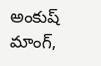అంకుష్ మాంగ్,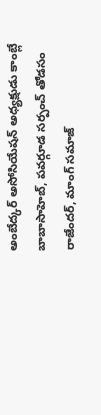అంబేద్కర్ అసోసియేషన్ అధ్యక్షుడు కాంబ్లే బాబాసాహెబ్, పవర్గూడ సర్పంచ్ తోడసం రాజేందర్, మాంగ్ సమాజ్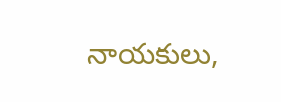నాయకులు,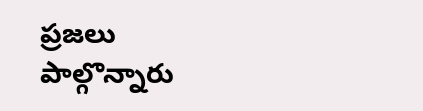ప్రజలు పాల్గొన్నారు